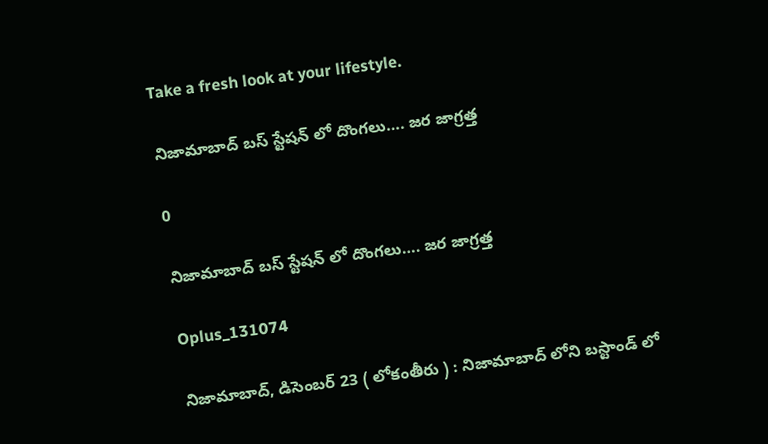Take a fresh look at your lifestyle.

నిజామాబాద్ బస్ స్టేషన్ లో దొంగలు…. జర జాగ్రత్త

0

నిజామాబాద్ బస్ స్టేషన్ లో దొంగలు…. జర జాగ్రత్త

Oplus_131074

నిజామాబాద్, డిసెంబర్ 23 ( లోకంతీరు ) : నిజామాబాద్ లోని బస్టాండ్ లో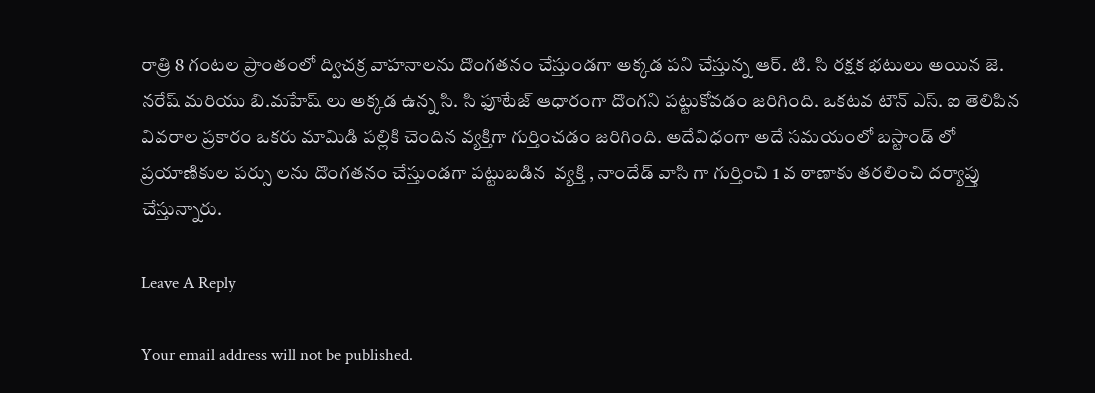రాత్రి 8 గంటల ప్రాంతంలో ద్విచక్ర వాహనాలను దొంగతనం చేస్తుండగా అక్కడ పని చేస్తున్న ఆర్. టి. సి రక్షక భటులు అయిన జె. నరేష్ మరియు బి.మహేష్ లు అక్కడ ఉన్న సి. సి ఫూటేజ్ ఆధారంగా దొంగని పట్టుకోవడం జరిగింది. ఒకటవ టౌన్ ఎస్. ఐ తెలిపిన వివరాల ప్రకారం ఒకరు మామిడి పల్లికి చెందిన వ్యక్తిగా గుర్తించడం జరిగింది. అదేవిధంగా అదే సమయంలో బస్టాండ్ లో ప్రయాణికుల పర్సు లను దొంగతనం చేస్తుండగా పట్టుబడిన  వ్యక్తి , నాందేడ్ వాసి గా గుర్తించి 1 వ ఠాణాకు తరలించి దర్యాప్తు చేస్తున్నారు.

Leave A Reply

Your email address will not be published.